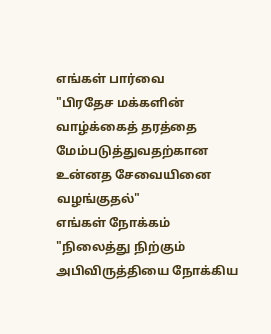எங்கள் பார்வை
"பிரதேச மக்களின் வாழ்க்கைத் தரத்தை மேம்படுத்துவதற்கான உன்னத சேவையினை வழங்குதல்"
எங்கள் நோக்கம்
"நிலைத்து நிற்கும் அபிவிருத்தியை நோக்கிய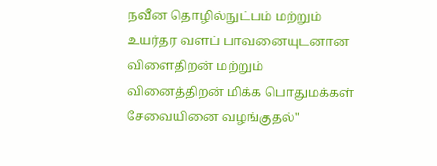நவீன தொழில்நுட்பம் மற்றும் உயர்தர வளப் பாவனையுடனான விளைதிறன் மற்றும் வினைத்திறன் மிக்க பொதுமக்கள் சேவையினை வழங்குதல்"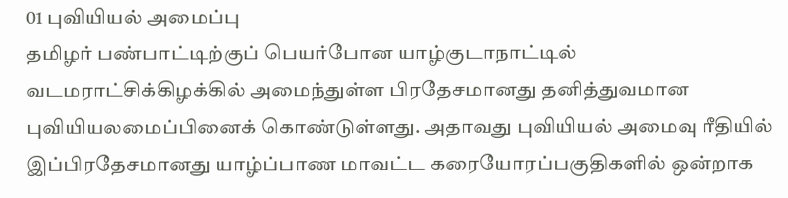01 புவியியல் அமைப்பு
தமிழர் பண்பாட்டிற்குப் பெயர்போன யாழ்குடாநாட்டில் வடமராட்சிக்கிழக்கில் அமைந்துள்ள பிரதேசமானது தனித்துவமான புவியியலமைப்பினைக் கொண்டுள்ளது. அதாவது புவியியல் அமைவு ரீதியில் இப்பிரதேசமானது யாழ்ப்பாண மாவட்ட கரையோரப்பகுதிகளில் ஒன்றாக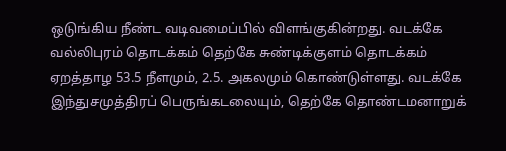ஒடுங்கிய நீண்ட வடிவமைப்பில் விளங்குகின்றது. வடக்கே வல்லிபுரம் தொடக்கம் தெற்கே சுண்டிக்குளம் தொடக்கம் ஏறத்தாழ 53.5 நீளமும், 2.5. அகலமும் கொண்டுள்ளது. வடக்கே இந்துசமுத்திரப் பெருங்கடலையும், தெற்கே தொண்டமனாறுக்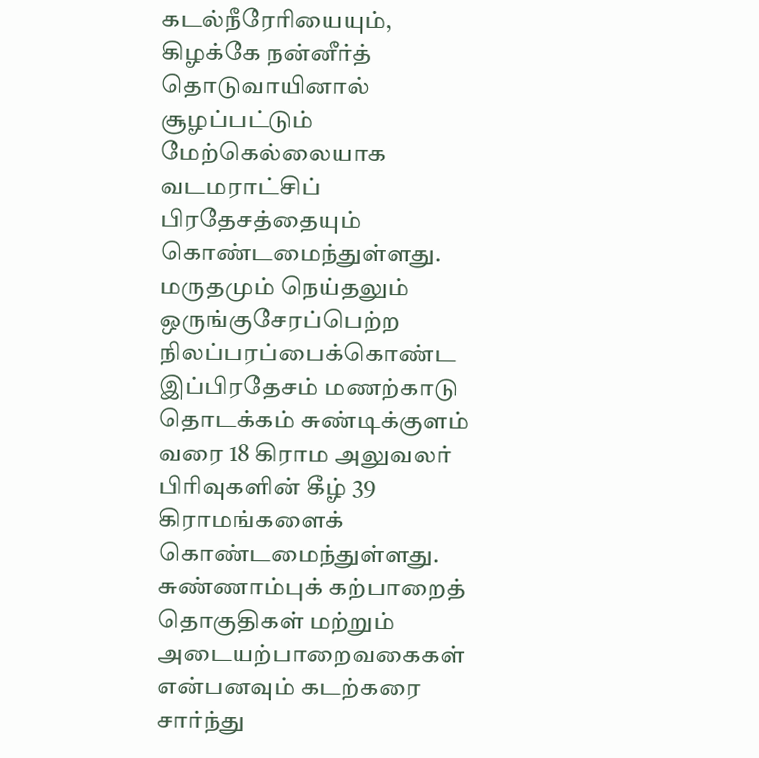கடல்நீரேரியையும், கிழக்கே நன்னீர்த் தொடுவாயினால் சூழப்பட்டும் மேற்கெல்லையாக வடமராட்சிப் பிரதேசத்தையும் கொண்டமைந்துள்ளது. மருதமும் நெய்தலும் ஒருங்குசேரப்பெற்ற நிலப்பரப்பைக்கொண்ட இப்பிரதேசம் மணற்காடு தொடக்கம் சுண்டிக்குளம் வரை 18 கிராம அலுவலர் பிரிவுகளின் கீழ் 39 கிராமங்களைக் கொண்டமைந்துள்ளது.
சுண்ணாம்புக் கற்பாறைத் தொகுதிகள் மற்றும் அடையற்பாறைவகைகள் என்பனவும் கடற்கரை சார்ந்து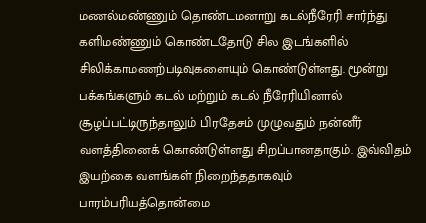மணல்மண்ணும் தொண்டமனாறு கடல்நீரேரி சார்ந்து களிமண்ணும் கொண்டதோடு சில இடங்களில் சிலிக்காமணற்படிவுகளையும் கொண்டுள்ளது. மூன்று பக்கங்களும் கடல் மற்றும் கடல் நீரேரியினால் சூழப்பட்டிருந்தாலும் பிரதேசம் முழுவதும் நன்னீர் வளத்தினைக் கொண்டுள்ளது சிறப்பானதாகும். இவ்விதம் இயற்கை வளங்கள் நிறைந்ததாகவும் பாரம்பரியத்தொன்மை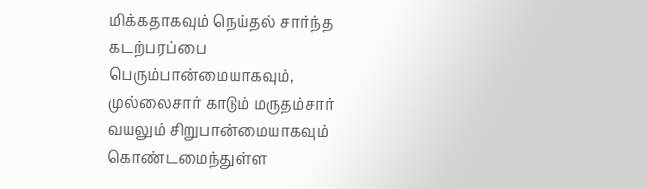மிக்கதாகவும் நெய்தல் சார்ந்த கடற்பரப்பை பெரும்பான்மையாகவும், முல்லைசார் காடும் மருதம்சார் வயலும் சிறுபான்மையாகவும் கொண்டமைந்துள்ள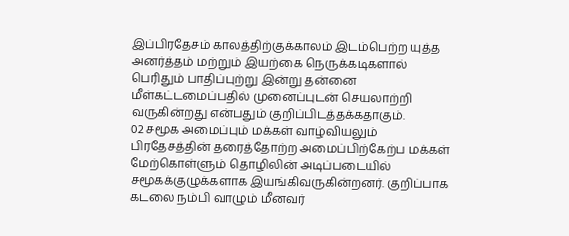இப்பிரதேசம் காலத்திற்குக்காலம் இடம்பெற்ற யுத்த அனர்த்தம் மற்றும் இயற்கை நெருக்கடிகளால் பெரிதும் பாதிப்புற்று இன்று தன்னை மீள்கட்டமைப்பதில் முனைப்புடன் செயலாற்றி வருகின்றது என்பதும் குறிப்பிடத்தக்கதாகும்.
02 சமூக அமைப்பும் மக்கள் வாழ்வியலும்
பிரதேசத்தின் தரைத்தோற்ற அமைப்பிற்கேற்ப மக்கள் மேற்கொள்ளும் தொழிலின் அடிப்படையில் சமூகக்குழுக்களாக இயங்கிவருகின்றனர். குறிப்பாக கடலை நம்பி வாழும் மீனவர்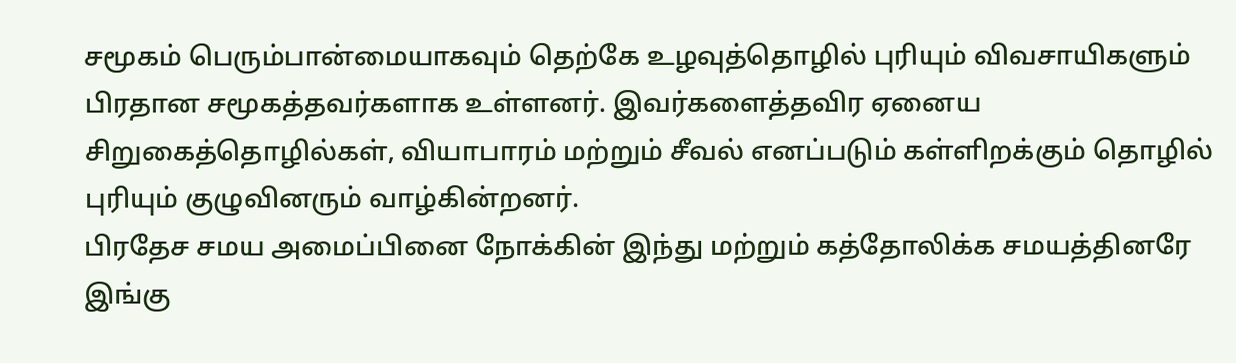சமூகம் பெரும்பான்மையாகவும் தெற்கே உழவுத்தொழில் புரியும் விவசாயிகளும் பிரதான சமூகத்தவர்களாக உள்ளனர். இவர்களைத்தவிர ஏனைய சிறுகைத்தொழில்கள், வியாபாரம் மற்றும் சீவல் எனப்படும் கள்ளிறக்கும் தொழில் புரியும் குழுவினரும் வாழ்கின்றனர்.
பிரதேச சமய அமைப்பினை நோக்கின் இந்து மற்றும் கத்தோலிக்க சமயத்தினரே இங்கு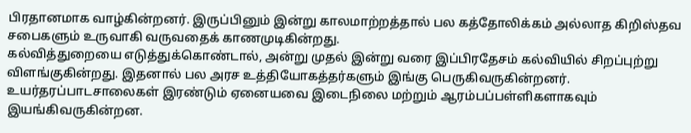பிரதானமாக வாழ்கின்றனர். இருப்பினும் இன்று காலமாற்றத்தால் பல கத்தோலிக்கம் அல்லாத கிறிஸ்தவ சபைகளும் உருவாகி வருவதைக் காணமுடிகின்றது.
கல்வித்துறையை எடுத்துக்கொண்டால், அன்று முதல் இன்று வரை இப்பிரதேசம் கல்வியில் சிறப்புற்று விளங்குகின்றது. இதனால் பல அரச உத்தியோகத்தர்களும் இங்கு பெருகிவருகின்றனர். உயர்தரப்பாடசாலைகள் இரண்டும் ஏனையவை இடைநிலை மற்றும் ஆரம்பப்பள்ளிகளாகவும் இயங்கிவருகின்றன.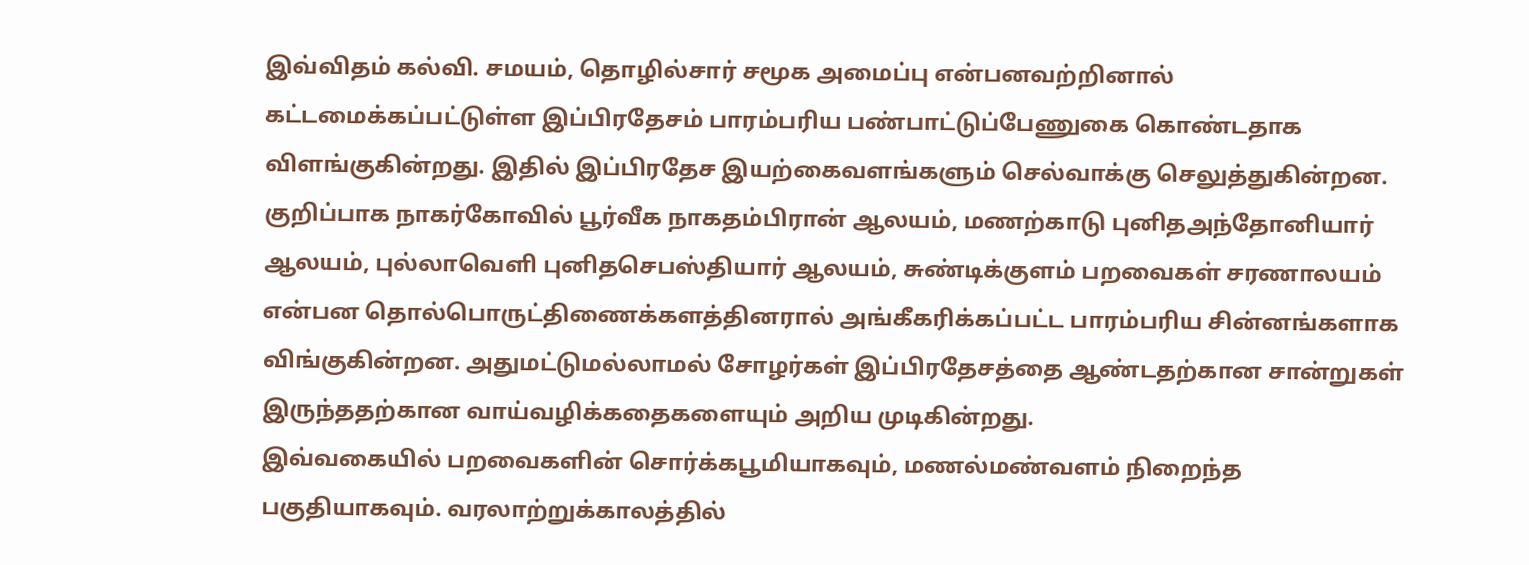இவ்விதம் கல்வி. சமயம், தொழில்சார் சமூக அமைப்பு என்பனவற்றினால் கட்டமைக்கப்பட்டுள்ள இப்பிரதேசம் பாரம்பரிய பண்பாட்டுப்பேணுகை கொண்டதாக விளங்குகின்றது. இதில் இப்பிரதேச இயற்கைவளங்களும் செல்வாக்கு செலுத்துகின்றன. குறிப்பாக நாகர்கோவில் பூர்வீக நாகதம்பிரான் ஆலயம், மணற்காடு புனிதஅந்தோனியார் ஆலயம், புல்லாவெளி புனிதசெபஸ்தியார் ஆலயம், சுண்டிக்குளம் பறவைகள் சரணாலயம் என்பன தொல்பொருட்திணைக்களத்தினரால் அங்கீகரிக்கப்பட்ட பாரம்பரிய சின்னங்களாக விங்குகின்றன. அதுமட்டுமல்லாமல் சோழர்கள் இப்பிரதேசத்தை ஆண்டதற்கான சான்றுகள் இருந்ததற்கான வாய்வழிக்கதைகளையும் அறிய முடிகின்றது.
இவ்வகையில் பறவைகளின் சொர்க்கபூமியாகவும், மணல்மண்வளம் நிறைந்த பகுதியாகவும். வரலாற்றுக்காலத்தில்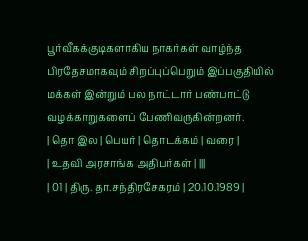பூர்வீகக்குடிகளாகிய நாகர்கள் வாழ்ந்த பிரதேசமாகவும் சிறப்புப்பெறும் இப்பகுதியில் மக்கள் இன்றும் பல நாட்டார் பண்பாட்டு வழக்காறுகளைப் பேணிவருகின்றனர்.
| தொ இல | பெயர் | தொடக்கம் | வரை |
| உதவி அரசாங்க அதிபர்கள் | |||
| 01 | திரு. தா.சந்திரசேகரம் | 20.10.1989 |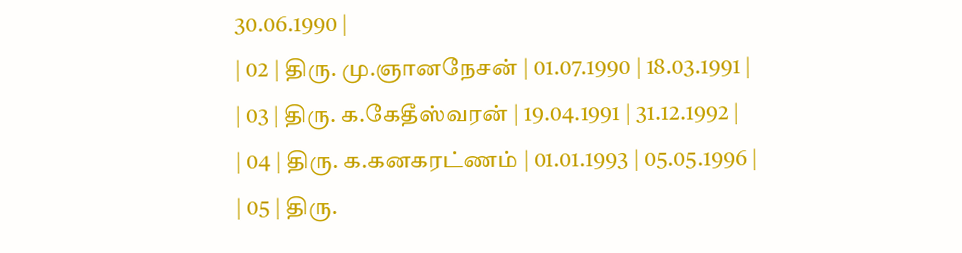30.06.1990 |
| 02 | திரு. மு.ஞானநேசன் | 01.07.1990 | 18.03.1991 |
| 03 | திரு. க.கேதீஸ்வரன் | 19.04.1991 | 31.12.1992 |
| 04 | திரு. க.கனகரட்ணம் | 01.01.1993 | 05.05.1996 |
| 05 | திரு.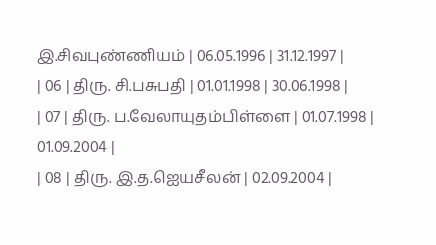இ.சிவபுண்ணியம் | 06.05.1996 | 31.12.1997 |
| 06 | திரு. சி.பசுபதி | 01.01.1998 | 30.06.1998 |
| 07 | திரு. ப.வேலாயுதம்பிள்ளை | 01.07.1998 | 01.09.2004 |
| 08 | திரு. இ.த.ஐெயசீலன் | 02.09.2004 |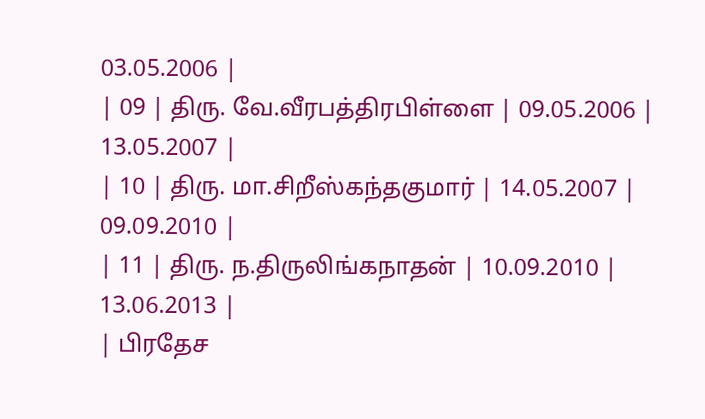03.05.2006 |
| 09 | திரு. வே.வீரபத்திரபிள்ளை | 09.05.2006 | 13.05.2007 |
| 10 | திரு. மா.சிறீஸ்கந்தகுமார் | 14.05.2007 | 09.09.2010 |
| 11 | திரு. ந.திருலிங்கநாதன் | 10.09.2010 | 13.06.2013 |
| பிரதேச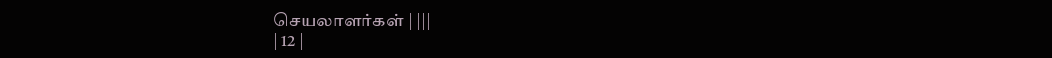செயலாளர்கள் | |||
| 12 |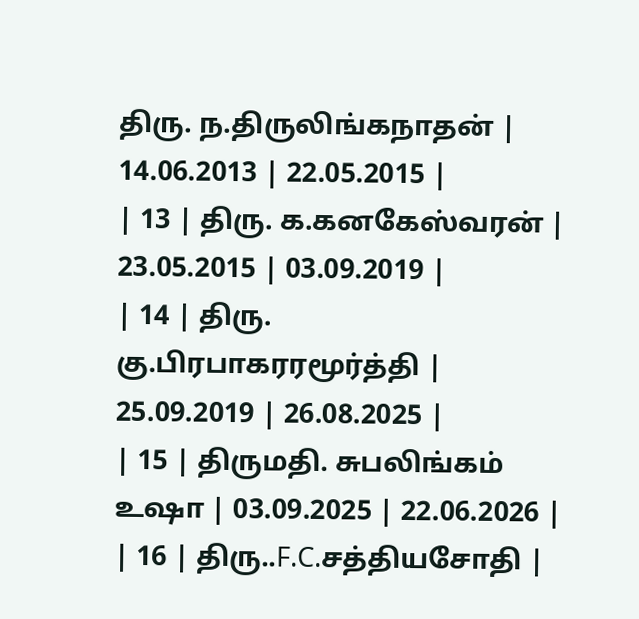திரு. ந.திருலிங்கநாதன் | 14.06.2013 | 22.05.2015 |
| 13 | திரு. க.கனகேஸ்வரன் | 23.05.2015 | 03.09.2019 |
| 14 | திரு. கு.பிரபாகரரமூர்த்தி | 25.09.2019 | 26.08.2025 |
| 15 | திருமதி. சுபலிங்கம் உஷா | 03.09.2025 | 22.06.2026 |
| 16 | திரு..F.C.சத்தியசோதி |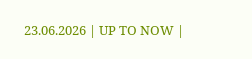23.06.2026 | UP TO NOW |